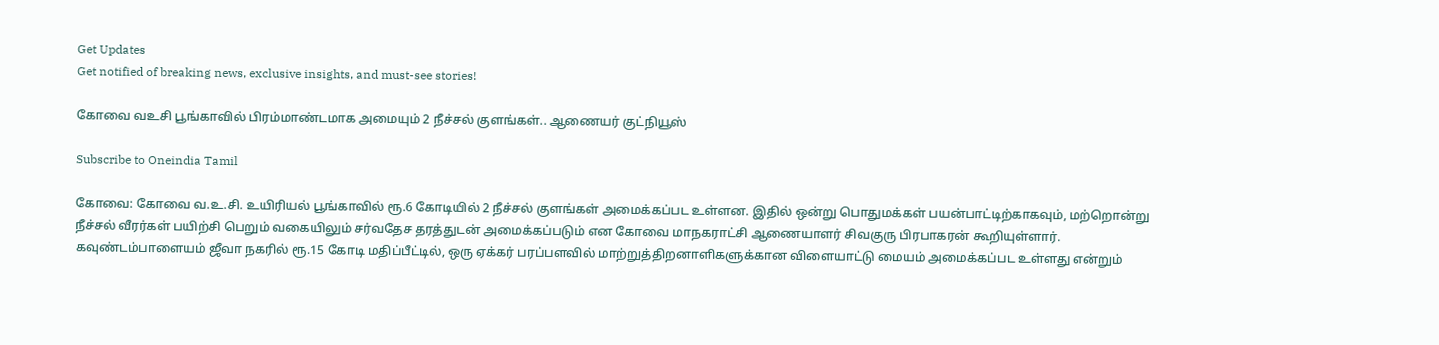Get Updates
Get notified of breaking news, exclusive insights, and must-see stories!

கோவை வஉசி பூங்காவில் பிரம்மாண்டமாக அமையும் 2 நீச்சல் குளங்கள்.. ஆணையர் குட்நியூஸ்

Subscribe to Oneindia Tamil

கோவை: கோவை வ.உ.சி. உயிரியல் பூங்காவில் ரூ.6 கோடியில் 2 நீச்சல் குளங்கள் அமைக்கப்பட உள்ளன. இதில் ஒன்று பொதுமக்கள் பயன்பாட்டிற்காகவும், மற்றொன்று நீச்சல் வீரர்கள் பயிற்சி பெறும் வகையிலும் சர்வதேச தரத்துடன் அமைக்கப்படும் என கோவை மாநகராட்சி ஆணையாளர் சிவகுரு பிரபாகரன் கூறியுள்ளார். கவுண்டம்பாளையம் ஜீவா நகரில் ரூ.15 கோடி மதிப்பீட்டில், ஒரு ஏக்கர் பரப்பளவில் மாற்றுத்திறனாளிகளுக்கான விளையாட்டு மையம் அமைக்கப்பட உள்ளது என்றும்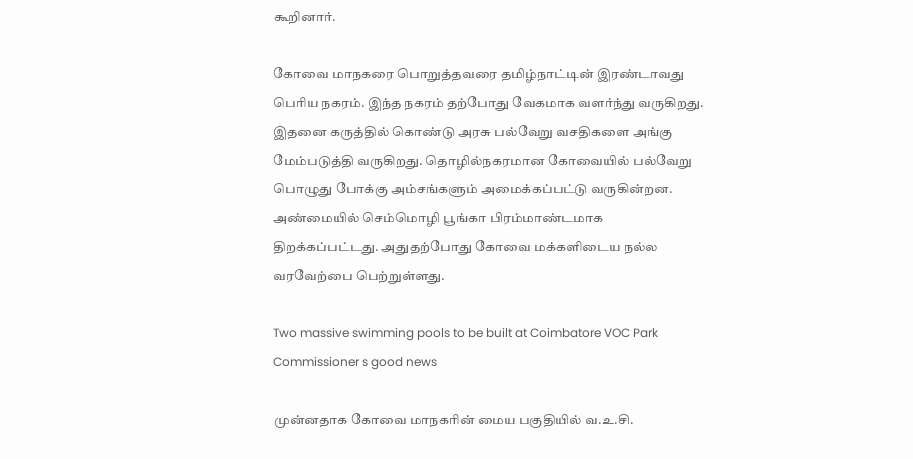கூறினார்.

கோவை மாநகரை பொறுத்தவரை தமிழ்நாட்டின் இரண்டாவது பெரிய நகரம். இந்த நகரம் தற்போது வேகமாக வளர்ந்து வருகிறது. இதனை கருத்தில் கொண்டு அரசு பல்வேறு வசதிகளை அங்கு மேம்படுத்தி வருகிறது. தொழில்நகரமான கோவையில் பல்வேறு பொழுது போக்கு அம்சங்களும் அமைக்கப்பட்டு வருகின்றன. அண்மையில் செம்மொழி பூங்கா பிரம்மாண்டமாக திறக்கப்பட்டது. அதுதற்போது கோவை மக்களிடைய நல்ல வரவேற்பை பெற்றுள்ளது.

Two massive swimming pools to be built at Coimbatore VOC Park Commissioner s good news

முன்னதாக கோவை மாநகரின் மைய பகுதியில் வ.உ.சி.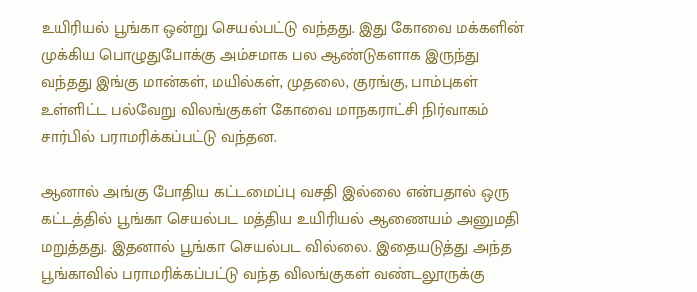உயிரியல் பூங்கா ஒன்று செயல்பட்டு வந்தது. இது கோவை மக்களின் முக்கிய பொழுதுபோக்கு அம்சமாக பல ஆண்டுகளாக இருந்து வந்தது இங்கு மான்கள், மயில்கள், முதலை, குரங்கு, பாம்புகள் உள்ளிட்ட பல்வேறு விலங்குகள் கோவை மாநகராட்சி நிர்வாகம் சார்பில் பராமரிக்கப்பட்டு வந்தன.

ஆனால் அங்கு போதிய கட்டமைப்பு வசதி இல்லை என்பதால் ஒரு கட்டத்தில் பூங்கா செயல்பட மத்திய உயிரியல் ஆணையம் அனுமதி மறுத்தது. இதனால் பூங்கா செயல்பட வில்லை. இதையடுத்து அந்த பூங்காவில் பராமரிக்கப்பட்டு வந்த விலங்குகள் வண்டலூருக்கு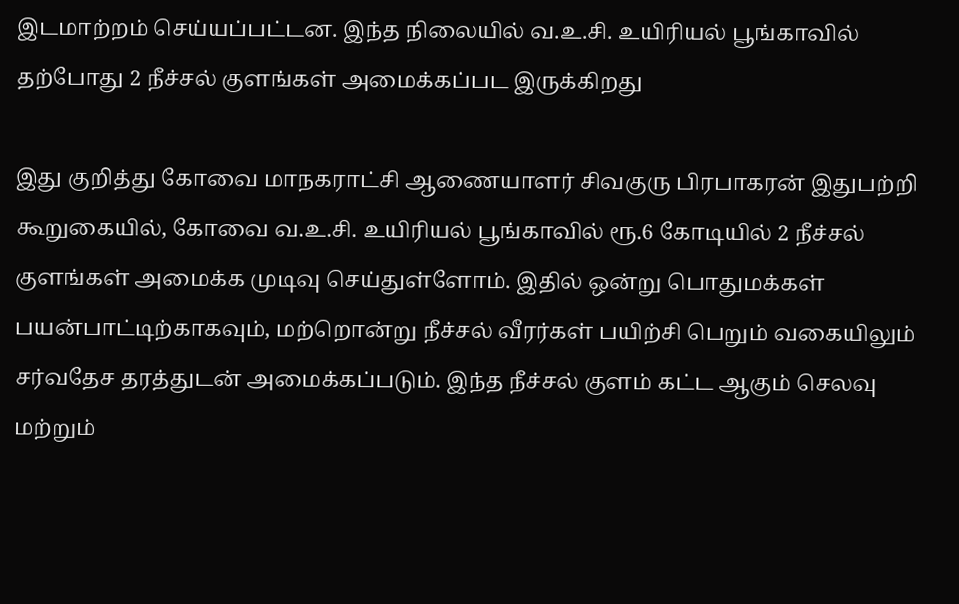இடமாற்றம் செய்யப்பட்டன. இந்த நிலையில் வ.உ.சி. உயிரியல் பூங்காவில் தற்போது 2 நீச்சல் குளங்கள் அமைக்கப்பட இருக்கிறது

இது குறித்து கோவை மாநகராட்சி ஆணையாளர் சிவகுரு பிரபாகரன் இதுபற்றி கூறுகையில், கோவை வ.உ.சி. உயிரியல் பூங்காவில் ரூ.6 கோடியில் 2 நீச்சல் குளங்கள் அமைக்க முடிவு செய்துள்ளோம். இதில் ஒன்று பொதுமக்கள் பயன்பாட்டிற்காகவும், மற்றொன்று நீச்சல் வீரர்கள் பயிற்சி பெறும் வகையிலும் சர்வதேச தரத்துடன் அமைக்கப்படும். இந்த நீச்சல் குளம் கட்ட ஆகும் செலவு மற்றும்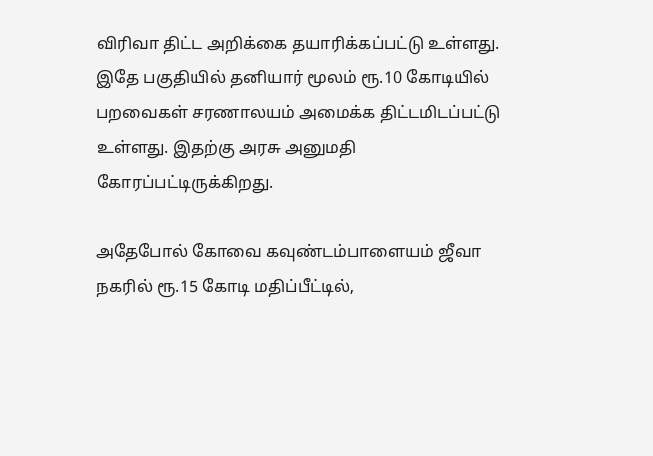விரிவா திட்ட அறிக்கை தயாரிக்கப்பட்டு உள்ளது. இதே பகுதியில் தனியார் மூலம் ரூ.10 கோடியில் பறவைகள் சரணாலயம் அமைக்க திட்டமிடப்பட்டு உள்ளது. இதற்கு அரசு அனுமதி கோரப்பட்டிருக்கிறது.

அதேபோல் கோவை கவுண்டம்பாளையம் ஜீவா நகரில் ரூ.15 கோடி மதிப்பீட்டில்,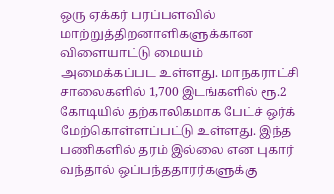ஒரு ஏக்கர் பரப்பளவில் மாற்றுத்திறனாளிகளுக்கான விளையாட்டு மையம் அமைக்கப்பட உள்ளது. மாநகராட்சி சாலைகளில் 1,700 இடங்களில் ரூ.2 கோடியில் தற்காலிகமாக பேட்ச் ஒர்க் மேற்கொள்ளப்பட்டு உள்ளது. இந்த பணிகளில் தரம் இல்லை என புகார் வந்தால் ஒப்பந்ததாரர்களுக்கு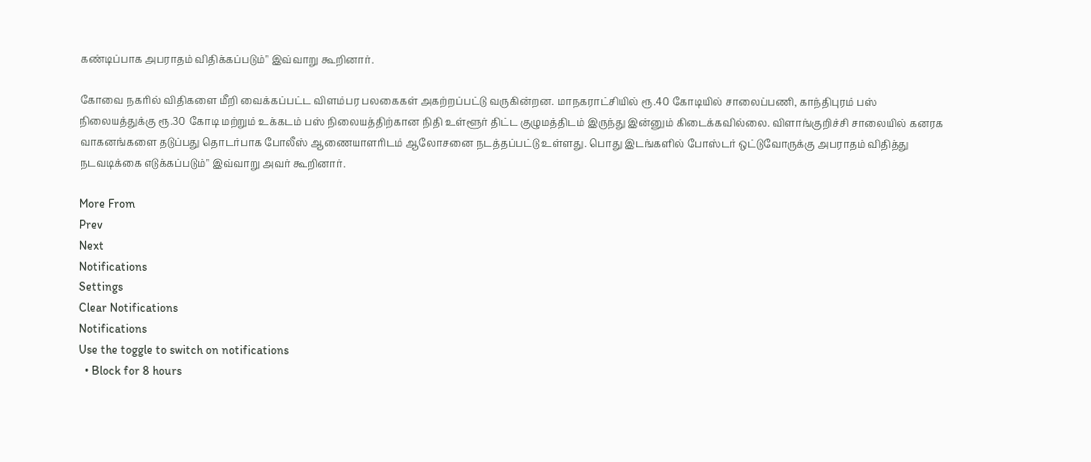கண்டிப்பாக அபராதம் விதிக்கப்படும்" இவ்வாறு கூறினார்.

கோவை நகரில் விதிகளை மீறி வைக்கப்பட்ட விளம்பர பலகைகள் அகற்றப்பட்டு வருகின்றன. மாநகராட்சியில் ரூ.40 கோடியில் சாலைப்பணி, காந்திபுரம் பஸ் நிலையத்துக்கு ரூ.30 கோடி மற்றும் உக்கடம் பஸ் நிலையத்திற்கான நிதி உள்ளூர் திட்ட குழுமத்திடம் இருந்து இன்னும் கிடைக்கவில்லை. விளாங்குறிச்சி சாலையில் கனரக வாகனங்களை தடுப்பது தொடர்பாக போலீஸ் ஆணையாளரிடம் ஆலோசனை நடத்தப்பட்டு உள்ளது. பொது இடங்களில் போஸ்டர் ஒட்டுவோருக்கு அபராதம் விதித்து நடவடிக்கை எடுக்கப்படும்" இவ்வாறு அவர் கூறினார்.

More From
Prev
Next
Notifications
Settings
Clear Notifications
Notifications
Use the toggle to switch on notifications
  • Block for 8 hours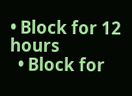• Block for 12 hours
  • Block for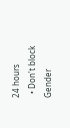24 hours
  • Don't block
Gender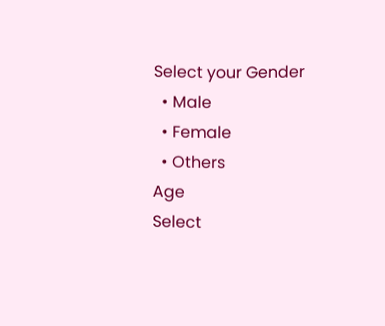Select your Gender
  • Male
  • Female
  • Others
Age
Select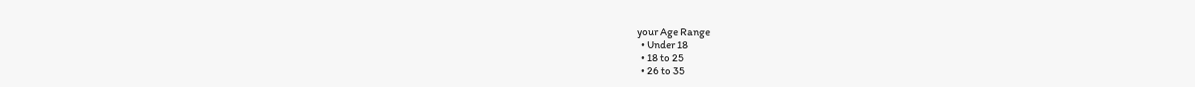your Age Range
  • Under 18
  • 18 to 25
  • 26 to 35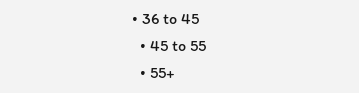• 36 to 45
  • 45 to 55
  • 55+